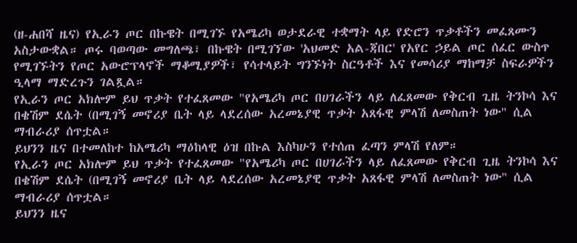(ዘ-ሐበሻ ዜና) የኢራን ጦር በኩዌት በሚገኙ የአሜሪካ ወታደራዊ ተቋማት ላይ የድሮን ጥቃቶችን መፈጸሙን አስታውቋል። ጦሩ ባወጣው መግለጫ፣ በኩዌት በሚገኘው 'አህመድ አል-ጃበር' የአየር ኃይል ጦር ሰፈር ውስጥ የሚገኙትን የጦር አውሮፕላኖች ማቆሚያዎች፣ የሳተላይት ግንኙነት ስርዓቶች እና የመሳሪያ ማከማቻ ስፍራዎችን ዒላማ ማድረጉን ገልጿል።
የኢራን ጦር አክሎም ይህ ጥቃት የተፈጸመው "የአሜሪካ ጦር በሀገራችን ላይ ለፈጸመው የቅርብ ጊዜ ትንኮሳ እና በቄሽም ደሴት (በሚገኝ መኖሪያ ቤት ላይ ላደረሰው አረመኔያዊ ጥቃት አጸፋዊ ምላሽ ለመስጠት ነው" ሲል ማብራሪያ ሰጥቷል።
ይህንን ዜና በተመለከተ ከአሜሪካ ማዕከላዊ ዕዝ በኩል እስካሁን የተሰጠ ፈጣን ምላሽ የለም።
የኢራን ጦር አክሎም ይህ ጥቃት የተፈጸመው "የአሜሪካ ጦር በሀገራችን ላይ ለፈጸመው የቅርብ ጊዜ ትንኮሳ እና በቄሽም ደሴት (በሚገኝ መኖሪያ ቤት ላይ ላደረሰው አረመኔያዊ ጥቃት አጸፋዊ ምላሽ ለመስጠት ነው" ሲል ማብራሪያ ሰጥቷል።
ይህንን ዜና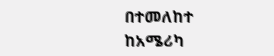በተመለከተ ከአሜሪካ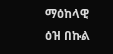ማዕከላዊ ዕዝ በኩል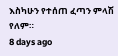እስካሁን የተሰጠ ፈጣን ምላሽ የለም።
8 days ago